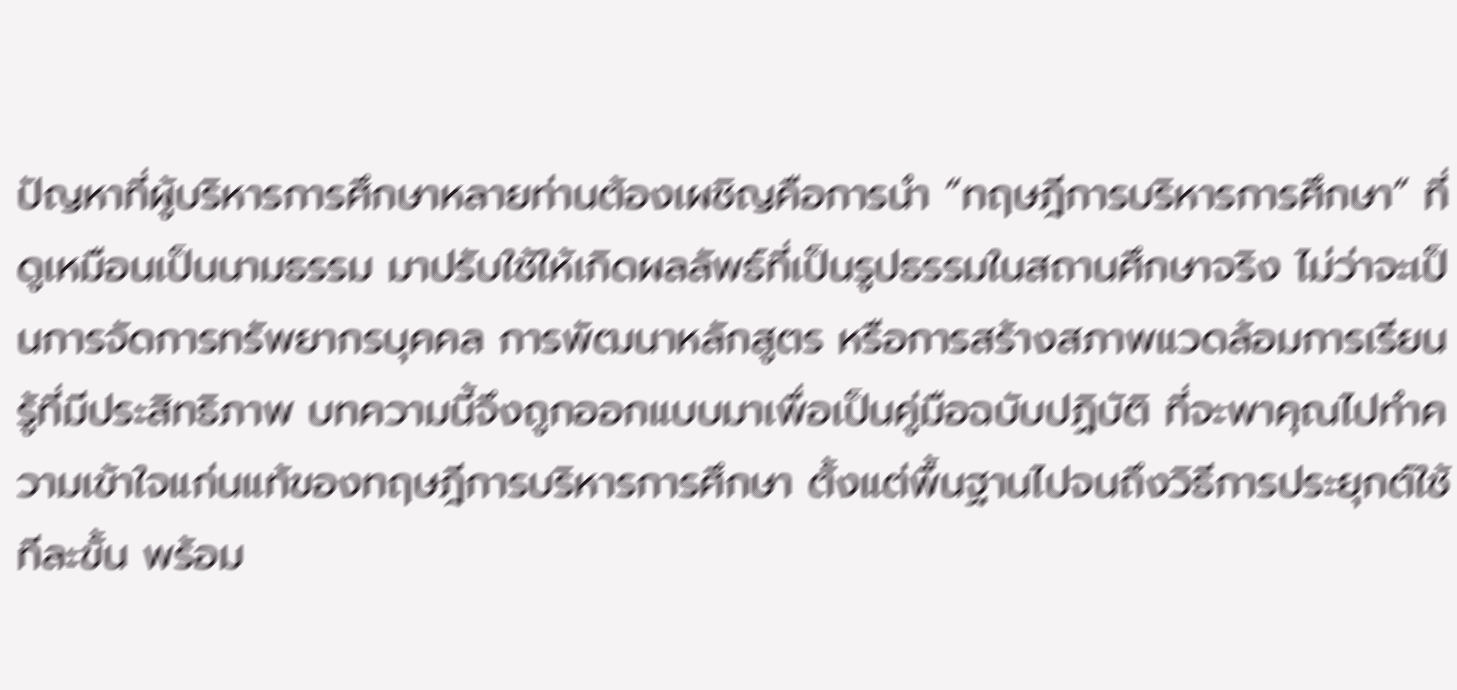ปัญหาที่ผู้บริหารการศึกษาหลายท่านต้องเผชิญคือการนำ “ทฤษฎีการบริหารการศึกษา” ที่ดูเหมือนเป็นนามธรรม มาปรับใช้ให้เกิดผลลัพธ์ที่เป็นรูปธรรมในสถานศึกษาจริง ไม่ว่าจะเป็นการจัดการทรัพยากรบุคคล การพัฒนาหลักสูตร หรือการสร้างสภาพแวดล้อมการเรียนรู้ที่มีประสิทธิภาพ บทความนี้จึงถูกออกแบบมาเพื่อเป็นคู่มือฉบับปฏิบัติ ที่จะพาคุณไปทำความเข้าใจแก่นแท้ของทฤษฎีการบริหารการศึกษา ตั้งแต่พื้นฐานไปจนถึงวิธีการประยุกต์ใช้ทีละขั้น พร้อม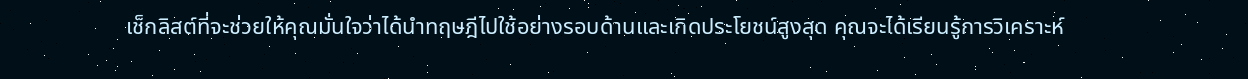เช็กลิสต์ที่จะช่วยให้คุณมั่นใจว่าได้นำทฤษฎีไปใช้อย่างรอบด้านและเกิดประโยชน์สูงสุด คุณจะได้เรียนรู้การวิเคราะห์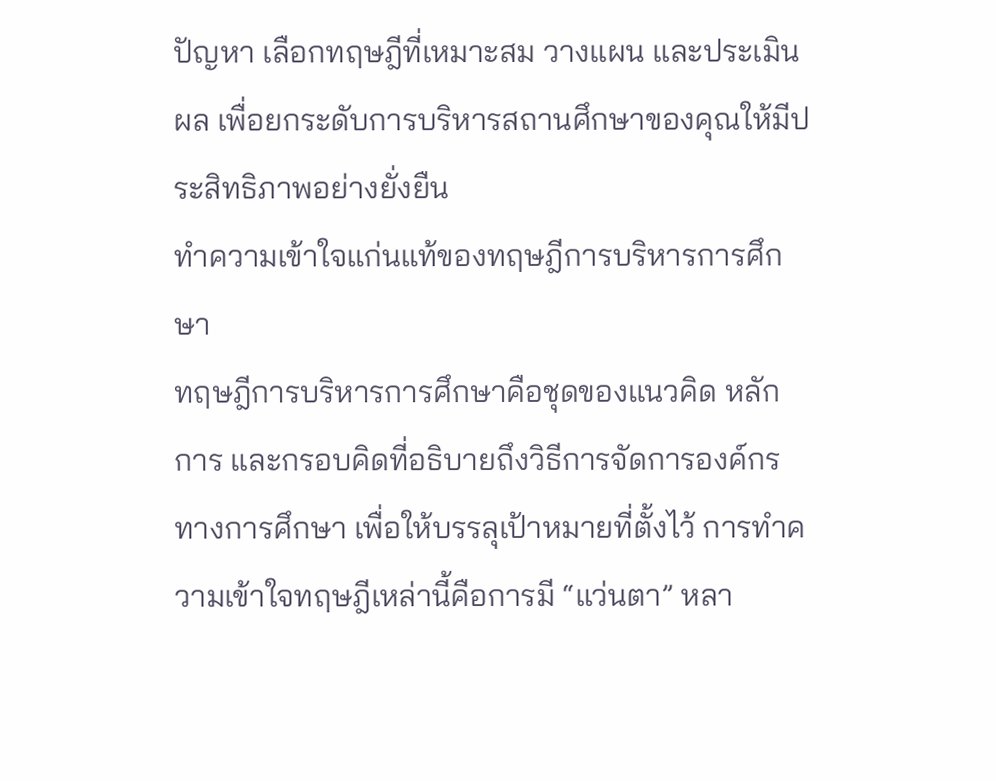ปัญหา เลือกทฤษฎีที่เหมาะสม วางแผน และประเมินผล เพื่อยกระดับการบริหารสถานศึกษาของคุณให้มีประสิทธิภาพอย่างยั่งยืน
ทำความเข้าใจแก่นแท้ของทฤษฎีการบริหารการศึกษา
ทฤษฎีการบริหารการศึกษาคือชุดของแนวคิด หลักการ และกรอบคิดที่อธิบายถึงวิธีการจัดการองค์กรทางการศึกษา เพื่อให้บรรลุเป้าหมายที่ตั้งไว้ การทำความเข้าใจทฤษฎีเหล่านี้คือการมี “แว่นตา” หลา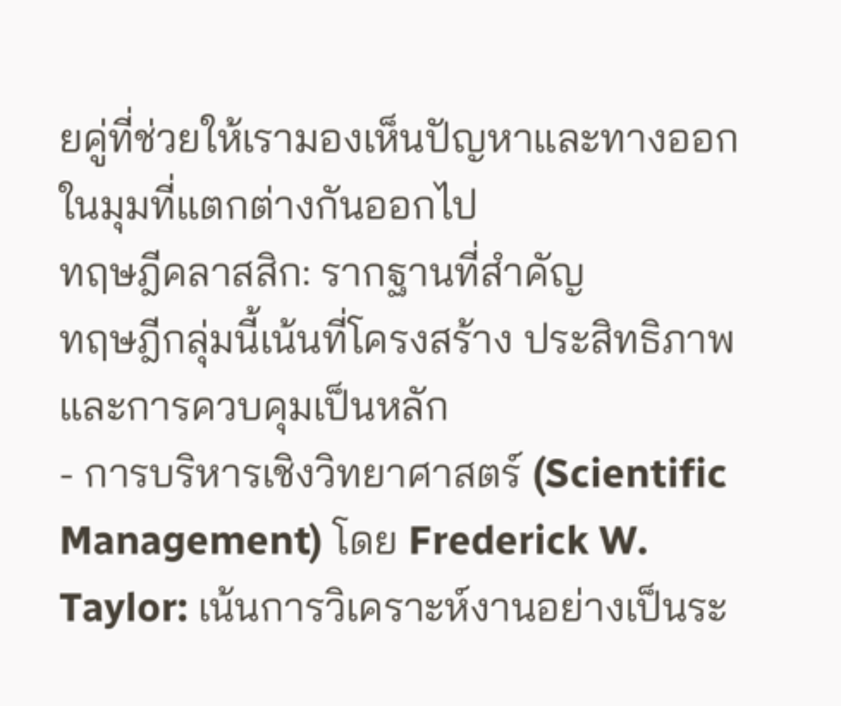ยคู่ที่ช่วยให้เรามองเห็นปัญหาและทางออกในมุมที่แตกต่างกันออกไป
ทฤษฎีคลาสสิก: รากฐานที่สำคัญ
ทฤษฎีกลุ่มนี้เน้นที่โครงสร้าง ประสิทธิภาพ และการควบคุมเป็นหลัก
- การบริหารเชิงวิทยาศาสตร์ (Scientific Management) โดย Frederick W. Taylor: เน้นการวิเคราะห์งานอย่างเป็นระ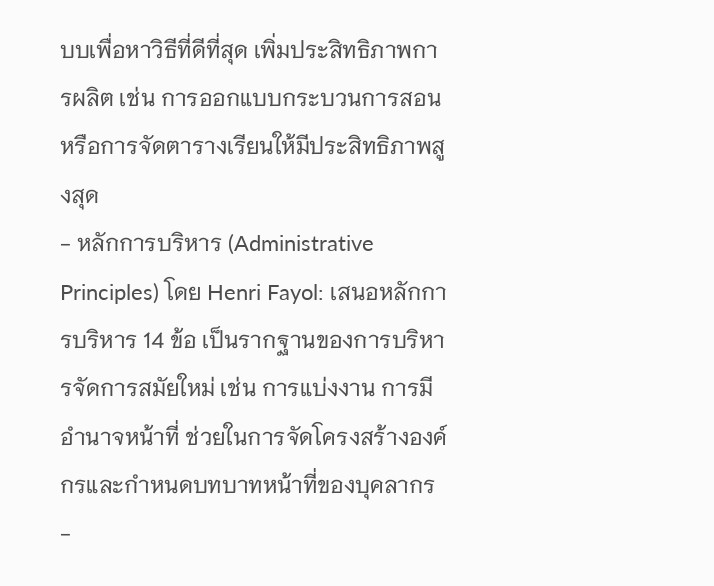บบเพื่อหาวิธีที่ดีที่สุด เพิ่มประสิทธิภาพการผลิต เช่น การออกแบบกระบวนการสอน หรือการจัดตารางเรียนให้มีประสิทธิภาพสูงสุด
- หลักการบริหาร (Administrative Principles) โดย Henri Fayol: เสนอหลักการบริหาร 14 ข้อ เป็นรากฐานของการบริหารจัดการสมัยใหม่ เช่น การแบ่งงาน การมีอำนาจหน้าที่ ช่วยในการจัดโครงสร้างองค์กรและกำหนดบทบาทหน้าที่ของบุคลากร
-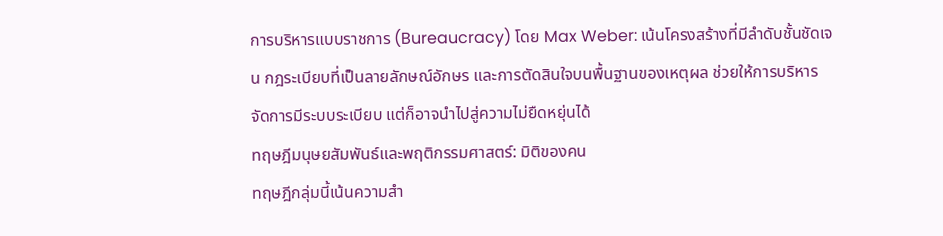การบริหารแบบราชการ (Bureaucracy) โดย Max Weber: เน้นโครงสร้างที่มีลำดับชั้นชัดเจน กฎระเบียบที่เป็นลายลักษณ์อักษร และการตัดสินใจบนพื้นฐานของเหตุผล ช่วยให้การบริหารจัดการมีระบบระเบียบ แต่ก็อาจนำไปสู่ความไม่ยืดหยุ่นได้
ทฤษฎีมนุษยสัมพันธ์และพฤติกรรมศาสตร์: มิติของคน
ทฤษฎีกลุ่มนี้เน้นความสำ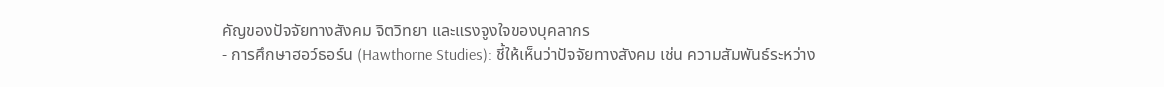คัญของปัจจัยทางสังคม จิตวิทยา และแรงจูงใจของบุคลากร
- การศึกษาฮอว์ธอร์น (Hawthorne Studies): ชี้ให้เห็นว่าปัจจัยทางสังคม เช่น ความสัมพันธ์ระหว่าง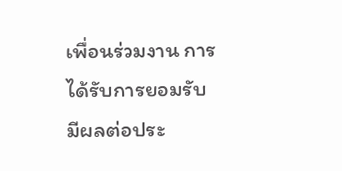เพื่อนร่วมงาน การได้รับการยอมรับ มีผลต่อประ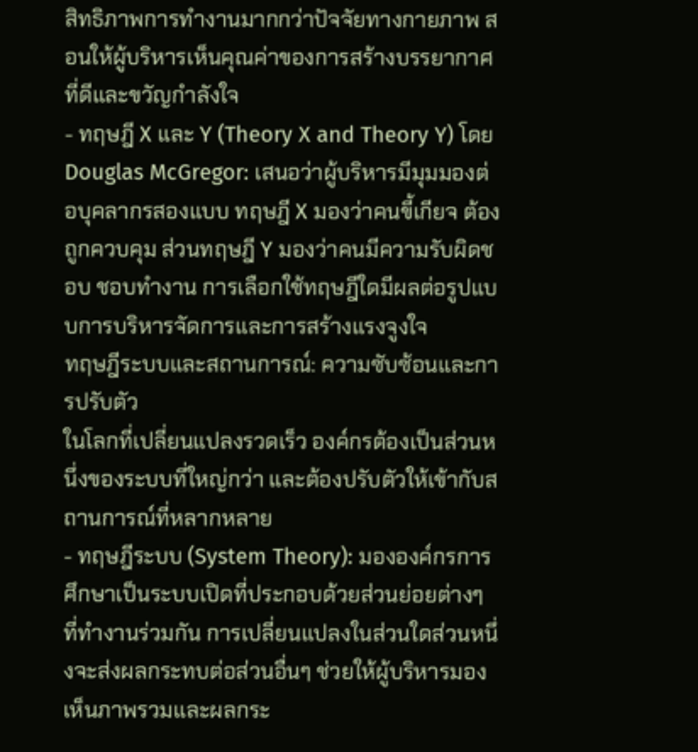สิทธิภาพการทำงานมากกว่าปัจจัยทางกายภาพ สอนให้ผู้บริหารเห็นคุณค่าของการสร้างบรรยากาศที่ดีและขวัญกำลังใจ
- ทฤษฎี X และ Y (Theory X and Theory Y) โดย Douglas McGregor: เสนอว่าผู้บริหารมีมุมมองต่อบุคลากรสองแบบ ทฤษฎี X มองว่าคนขี้เกียจ ต้องถูกควบคุม ส่วนทฤษฎี Y มองว่าคนมีความรับผิดชอบ ชอบทำงาน การเลือกใช้ทฤษฎีใดมีผลต่อรูปแบบการบริหารจัดการและการสร้างแรงจูงใจ
ทฤษฎีระบบและสถานการณ์: ความซับซ้อนและการปรับตัว
ในโลกที่เปลี่ยนแปลงรวดเร็ว องค์กรต้องเป็นส่วนหนึ่งของระบบที่ใหญ่กว่า และต้องปรับตัวให้เข้ากับสถานการณ์ที่หลากหลาย
- ทฤษฎีระบบ (System Theory): มององค์กรการศึกษาเป็นระบบเปิดที่ประกอบด้วยส่วนย่อยต่างๆ ที่ทำงานร่วมกัน การเปลี่ยนแปลงในส่วนใดส่วนหนึ่งจะส่งผลกระทบต่อส่วนอื่นๆ ช่วยให้ผู้บริหารมองเห็นภาพรวมและผลกระ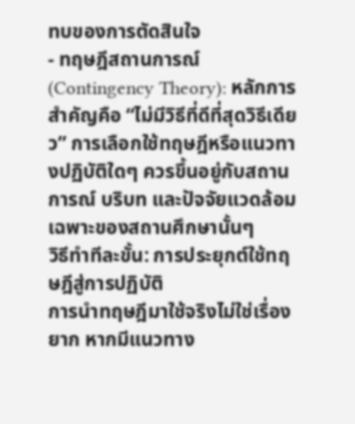ทบของการตัดสินใจ
- ทฤษฎีสถานการณ์ (Contingency Theory): หลักการสำคัญคือ “ไม่มีวิธีที่ดีที่สุดวิธีเดียว” การเลือกใช้ทฤษฎีหรือแนวทางปฏิบัติใดๆ ควรขึ้นอยู่กับสถานการณ์ บริบท และปัจจัยแวดล้อมเฉพาะของสถานศึกษานั้นๆ
วิธีทำทีละขั้น: การประยุกต์ใช้ทฤษฎีสู่การปฏิบัติ
การนำทฤษฎีมาใช้จริงไม่ใช่เรื่องยาก หากมีแนวทาง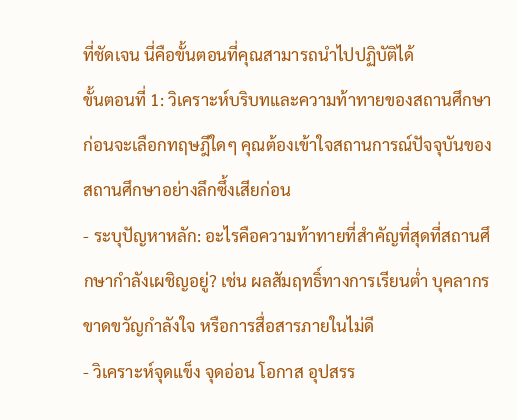ที่ชัดเจน นี่คือขั้นตอนที่คุณสามารถนำไปปฏิบัติได้
ขั้นตอนที่ 1: วิเคราะห์บริบทและความท้าทายของสถานศึกษา
ก่อนจะเลือกทฤษฎีใดๆ คุณต้องเข้าใจสถานการณ์ปัจจุบันของสถานศึกษาอย่างลึกซึ้งเสียก่อน
- ระบุปัญหาหลัก: อะไรคือความท้าทายที่สำคัญที่สุดที่สถานศึกษากำลังเผชิญอยู่? เช่น ผลสัมฤทธิ์ทางการเรียนต่ำ บุคลากรขาดขวัญกำลังใจ หรือการสื่อสารภายในไม่ดี
- วิเคราะห์จุดแข็ง จุดอ่อน โอกาส อุปสรร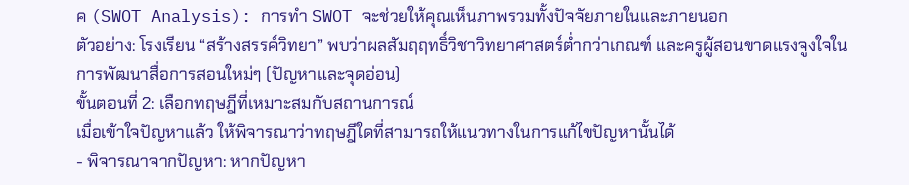ค (SWOT Analysis): การทำ SWOT จะช่วยให้คุณเห็นภาพรวมทั้งปัจจัยภายในและภายนอก
ตัวอย่าง: โรงเรียน “สร้างสรรค์วิทยา” พบว่าผลสัมฤฤทธิ์วิชาวิทยาศาสตร์ต่ำกว่าเกณฑ์ และครูผู้สอนขาดแรงจูงใจในการพัฒนาสื่อการสอนใหม่ๆ (ปัญหาและจุดอ่อน)
ขั้นตอนที่ 2: เลือกทฤษฎีที่เหมาะสมกับสถานการณ์
เมื่อเข้าใจปัญหาแล้ว ให้พิจารณาว่าทฤษฎีใดที่สามารถให้แนวทางในการแก้ไขปัญหานั้นได้
- พิจารณาจากปัญหา: หากปัญหา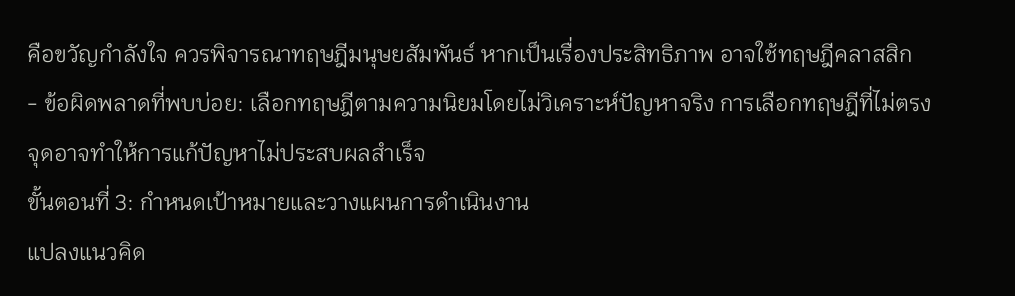คือขวัญกำลังใจ ควรพิจารณาทฤษฎีมนุษยสัมพันธ์ หากเป็นเรื่องประสิทธิภาพ อาจใช้ทฤษฎีคลาสสิก
- ข้อผิดพลาดที่พบบ่อย: เลือกทฤษฎีตามความนิยมโดยไม่วิเคราะห์ปัญหาจริง การเลือกทฤษฎีที่ไม่ตรงจุดอาจทำให้การแก้ปัญหาไม่ประสบผลสำเร็จ
ขั้นตอนที่ 3: กำหนดเป้าหมายและวางแผนการดำเนินงาน
แปลงแนวคิด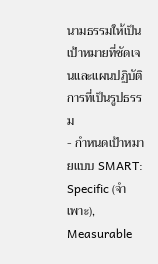นามธรรมให้เป็นเป้าหมายที่ชัดเจนและแผนปฏิบัติการที่เป็นรูปธรรม
- กำหนดเป้าหมายแบบ SMART: Specific (จำเพาะ), Measurable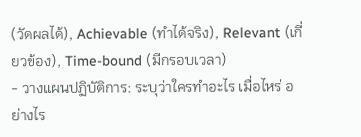(วัดผลได้), Achievable (ทำได้จริง), Relevant (เกี่ยวข้อง), Time-bound (มีกรอบเวลา)
- วางแผนปฏิบัติการ: ระบุว่าใครทำอะไร เมื่อไหร่ อย่างไร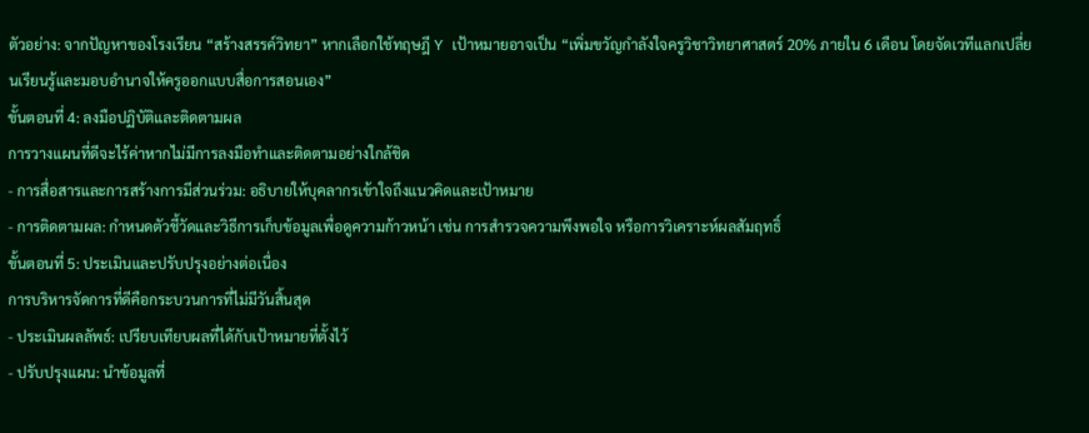ตัวอย่าง: จากปัญหาของโรงเรียน “สร้างสรรค์วิทยา” หากเลือกใช้ทฤษฎี Y เป้าหมายอาจเป็น “เพิ่มขวัญกำลังใจครูวิชาวิทยาศาสตร์ 20% ภายใน 6 เดือน โดยจัดเวทีแลกเปลี่ยนเรียนรู้และมอบอำนาจให้ครูออกแบบสื่อการสอนเอง”
ขั้นตอนที่ 4: ลงมือปฏิบัติและติดตามผล
การวางแผนที่ดีจะไร้ค่าหากไม่มีการลงมือทำและติดตามอย่างใกล้ชิด
- การสื่อสารและการสร้างการมีส่วนร่วม: อธิบายให้บุคลากรเข้าใจถึงแนวคิดและเป้าหมาย
- การติดตามผล: กำหนดตัวชี้วัดและวิธีการเก็บข้อมูลเพื่อดูความก้าวหน้า เช่น การสำรวจความพึงพอใจ หรือการวิเคราะห์ผลสัมฤทธิ์
ขั้นตอนที่ 5: ประเมินและปรับปรุงอย่างต่อเนื่อง
การบริหารจัดการที่ดีคือกระบวนการที่ไม่มีวันสิ้นสุด
- ประเมินผลลัพธ์: เปรียบเทียบผลที่ได้กับเป้าหมายที่ตั้งไว้
- ปรับปรุงแผน: นำข้อมูลที่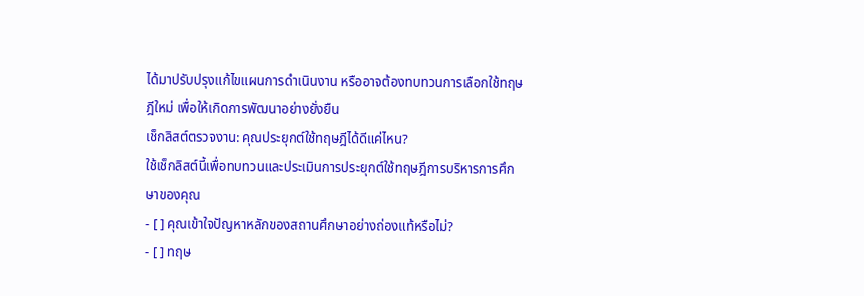ได้มาปรับปรุงแก้ไขแผนการดำเนินงาน หรืออาจต้องทบทวนการเลือกใช้ทฤษฎีใหม่ เพื่อให้เกิดการพัฒนาอย่างยั่งยืน
เช็กลิสต์ตรวจงาน: คุณประยุกต์ใช้ทฤษฎีได้ดีแค่ไหน?
ใช้เช็กลิสต์นี้เพื่อทบทวนและประเมินการประยุกต์ใช้ทฤษฎีการบริหารการศึกษาของคุณ
- [ ] คุณเข้าใจปัญหาหลักของสถานศึกษาอย่างถ่องแท้หรือไม่?
- [ ] ทฤษ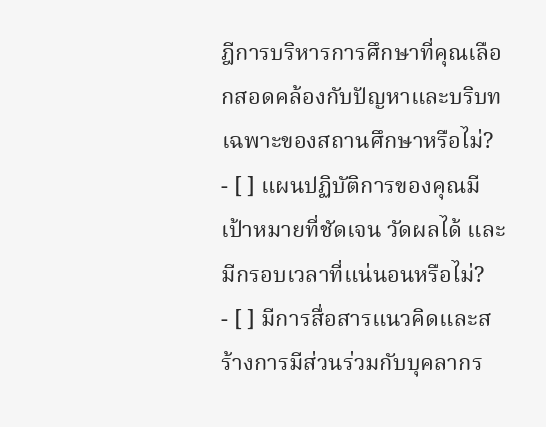ฎีการบริหารการศึกษาที่คุณเลือกสอดคล้องกับปัญหาและบริบทเฉพาะของสถานศึกษาหรือไม่?
- [ ] แผนปฏิบัติการของคุณมีเป้าหมายที่ชัดเจน วัดผลได้ และมีกรอบเวลาที่แน่นอนหรือไม่?
- [ ] มีการสื่อสารแนวคิดและสร้างการมีส่วนร่วมกับบุคลากร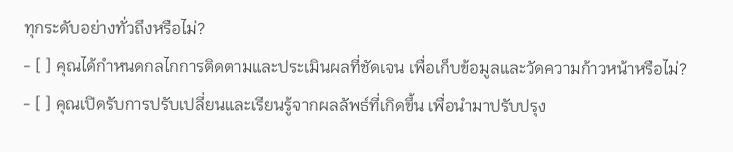ทุกระดับอย่างทั่วถึงหรือไม่?
- [ ] คุณได้กำหนดกลไกการติดตามและประเมินผลที่ชัดเจน เพื่อเก็บข้อมูลและวัดความก้าวหน้าหรือไม่?
- [ ] คุณเปิดรับการปรับเปลี่ยนและเรียนรู้จากผลลัพธ์ที่เกิดขึ้น เพื่อนำมาปรับปรุง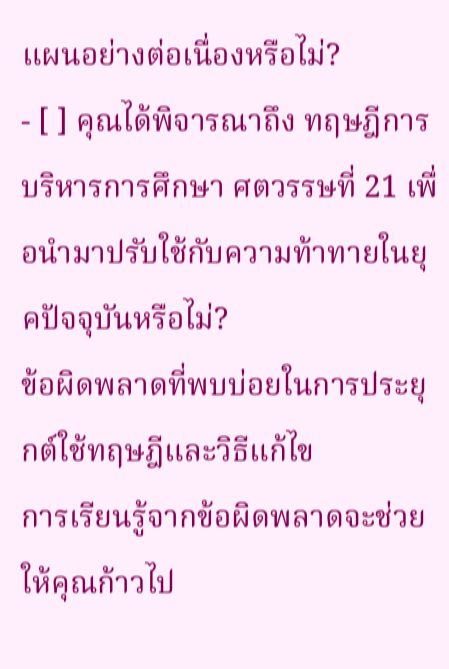แผนอย่างต่อเนื่องหรือไม่?
- [ ] คุณได้พิจารณาถึง ทฤษฎีการบริหารการศึกษา ศตวรรษที่ 21 เพื่อนำมาปรับใช้กับความท้าทายในยุคปัจจุบันหรือไม่?
ข้อผิดพลาดที่พบบ่อยในการประยุกต์ใช้ทฤษฎีและวิธีแก้ไข
การเรียนรู้จากข้อผิดพลาดจะช่วยให้คุณก้าวไป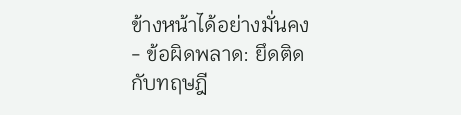ข้างหน้าได้อย่างมั่นคง
- ข้อผิดพลาด: ยึดติดกับทฤษฎี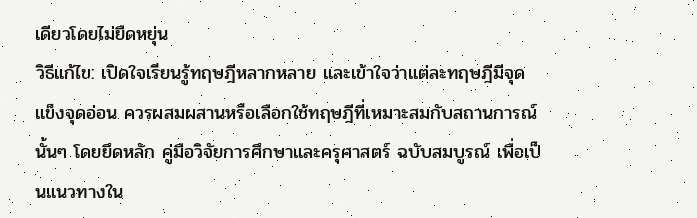เดียวโดยไม่ยืดหยุ่น
วิธีแก้ไข: เปิดใจเรียนรู้ทฤษฎีหลากหลาย และเข้าใจว่าแต่ละทฤษฎีมีจุดแข็งจุดอ่อน ควรผสมผสานหรือเลือกใช้ทฤษฎีที่เหมาะสมกับสถานการณ์นั้นๆ โดยยึดหลัก คู่มือวิจัยการศึกษาและครุศาสตร์ ฉบับสมบูรณ์ เพื่อเป็นแนวทางใน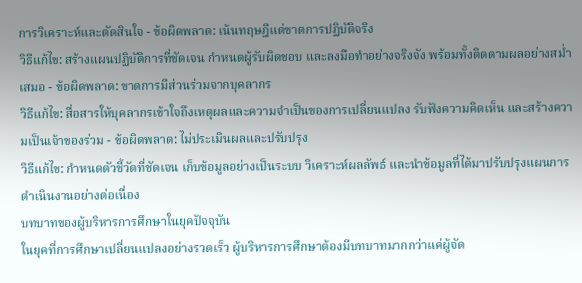การวิเคราะห์และตัดสินใจ - ข้อผิดพลาด: เน้นทฤษฎีแต่ขาดการปฏิบัติจริง
วิธีแก้ไข: สร้างแผนปฏิบัติการที่ชัดเจน กำหนดผู้รับผิดชอบ และลงมือทำอย่างจริงจัง พร้อมทั้งติดตามผลอย่างสม่ำเสมอ - ข้อผิดพลาด: ขาดการมีส่วนร่วมจากบุคลากร
วิธีแก้ไข: สื่อสารให้บุคลากรเข้าใจถึงเหตุผลและความจำเป็นของการเปลี่ยนแปลง รับฟังความคิดเห็น และสร้างความเป็นเจ้าของร่วม - ข้อผิดพลาด: ไม่ประเมินผลและปรับปรุง
วิธีแก้ไข: กำหนดตัวชี้วัดที่ชัดเจน เก็บข้อมูลอย่างเป็นระบบ วิเคราะห์ผลลัพธ์ และนำข้อมูลที่ได้มาปรับปรุงแผนการดำเนินงานอย่างต่อเนื่อง
บทบาทของผู้บริหารการศึกษาในยุคปัจจุบัน
ในยุคที่การศึกษาเปลี่ยนแปลงอย่างรวดเร็ว ผู้บริหารการศึกษาต้องมีบทบาทมากกว่าแค่ผู้จัด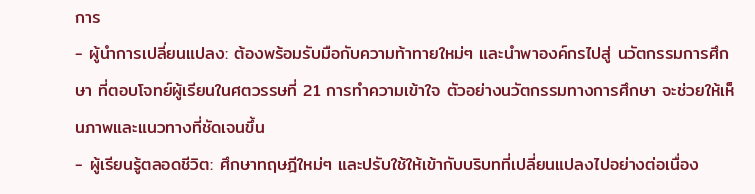การ
- ผู้นำการเปลี่ยนแปลง: ต้องพร้อมรับมือกับความท้าทายใหม่ๆ และนำพาองค์กรไปสู่ นวัตกรรมการศึกษา ที่ตอบโจทย์ผู้เรียนในศตวรรษที่ 21 การทำความเข้าใจ ตัวอย่างนวัตกรรมทางการศึกษา จะช่วยให้เห็นภาพและแนวทางที่ชัดเจนขึ้น
- ผู้เรียนรู้ตลอดชีวิต: ศึกษาทฤษฎีใหม่ๆ และปรับใช้ให้เข้ากับบริบทที่เปลี่ยนแปลงไปอย่างต่อเนื่อง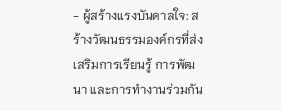- ผู้สร้างแรงบันดาลใจ: สร้างวัฒนธรรมองค์กรที่ส่งเสริมการเรียนรู้ การพัฒนา และการทำงานร่วมกัน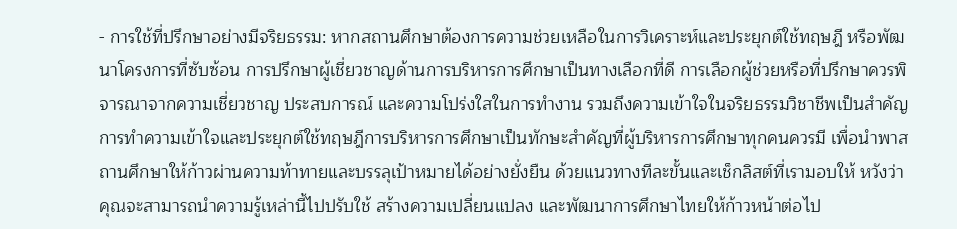- การใช้ที่ปรึกษาอย่างมีจริยธรรม: หากสถานศึกษาต้องการความช่วยเหลือในการวิเคราะห์และประยุกต์ใช้ทฤษฎี หรือพัฒนาโครงการที่ซับซ้อน การปรึกษาผู้เชี่ยวชาญด้านการบริหารการศึกษาเป็นทางเลือกที่ดี การเลือกผู้ช่วยหรือที่ปรึกษาควรพิจารณาจากความเชี่ยวชาญ ประสบการณ์ และความโปร่งใสในการทำงาน รวมถึงความเข้าใจในจริยธรรมวิชาชีพเป็นสำคัญ
การทำความเข้าใจและประยุกต์ใช้ทฤษฎีการบริหารการศึกษาเป็นทักษะสำคัญที่ผู้บริหารการศึกษาทุกคนควรมี เพื่อนำพาสถานศึกษาให้ก้าวผ่านความท้าทายและบรรลุเป้าหมายได้อย่างยั่งยืน ด้วยแนวทางทีละขั้นและเช็กลิสต์ที่เรามอบให้ หวังว่าคุณจะสามารถนำความรู้เหล่านี้ไปปรับใช้ สร้างความเปลี่ยนแปลง และพัฒนาการศึกษาไทยให้ก้าวหน้าต่อไป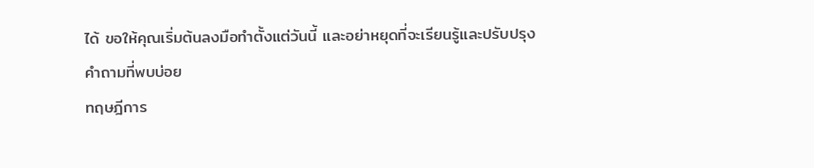ได้ ขอให้คุณเริ่มต้นลงมือทำตั้งแต่วันนี้ และอย่าหยุดที่จะเรียนรู้และปรับปรุง
คำถามที่พบบ่อย
ทฤษฎีการ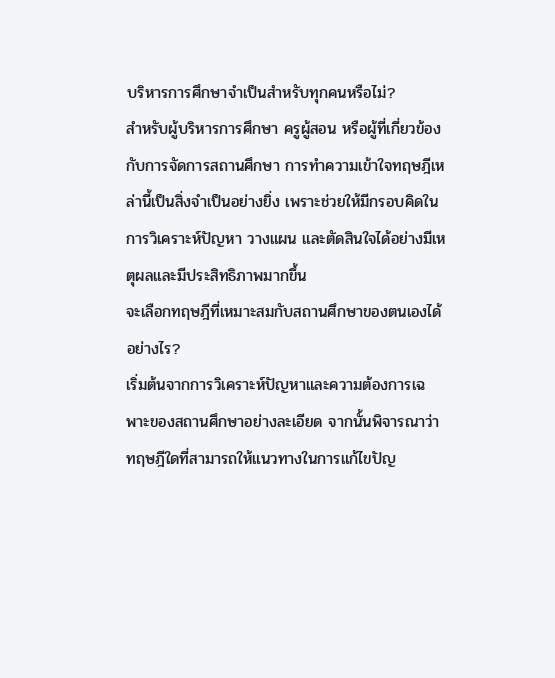บริหารการศึกษาจำเป็นสำหรับทุกคนหรือไม่?
สำหรับผู้บริหารการศึกษา ครูผู้สอน หรือผู้ที่เกี่ยวข้องกับการจัดการสถานศึกษา การทำความเข้าใจทฤษฎีเหล่านี้เป็นสิ่งจำเป็นอย่างยิ่ง เพราะช่วยให้มีกรอบคิดในการวิเคราะห์ปัญหา วางแผน และตัดสินใจได้อย่างมีเหตุผลและมีประสิทธิภาพมากขึ้น
จะเลือกทฤษฎีที่เหมาะสมกับสถานศึกษาของตนเองได้อย่างไร?
เริ่มต้นจากการวิเคราะห์ปัญหาและความต้องการเฉพาะของสถานศึกษาอย่างละเอียด จากนั้นพิจารณาว่าทฤษฎีใดที่สามารถให้แนวทางในการแก้ไขปัญ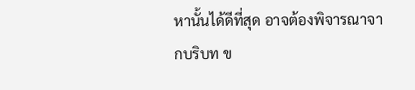หานั้นได้ดีที่สุด อาจต้องพิจารณาจากบริบท ข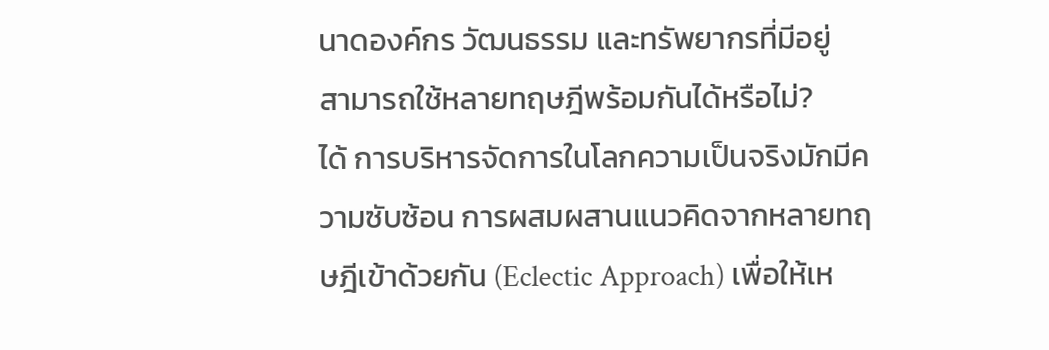นาดองค์กร วัฒนธรรม และทรัพยากรที่มีอยู่
สามารถใช้หลายทฤษฎีพร้อมกันได้หรือไม่?
ได้ การบริหารจัดการในโลกความเป็นจริงมักมีความซับซ้อน การผสมผสานแนวคิดจากหลายทฤษฎีเข้าด้วยกัน (Eclectic Approach) เพื่อให้เห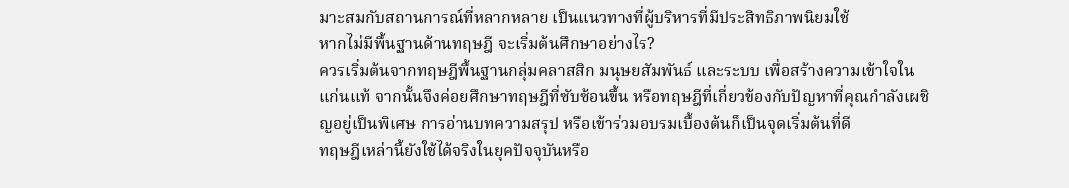มาะสมกับสถานการณ์ที่หลากหลาย เป็นแนวทางที่ผู้บริหารที่มีประสิทธิภาพนิยมใช้
หากไม่มีพื้นฐานด้านทฤษฎี จะเริ่มต้นศึกษาอย่างไร?
ควรเริ่มต้นจากทฤษฎีพื้นฐานกลุ่มคลาสสิก มนุษยสัมพันธ์ และระบบ เพื่อสร้างความเข้าใจในแก่นแท้ จากนั้นจึงค่อยศึกษาทฤษฎีที่ซับซ้อนขึ้น หรือทฤษฎีที่เกี่ยวข้องกับปัญหาที่คุณกำลังเผชิญอยู่เป็นพิเศษ การอ่านบทความสรุป หรือเข้าร่วมอบรมเบื้องต้นก็เป็นจุดเริ่มต้นที่ดี
ทฤษฎีเหล่านี้ยังใช้ได้จริงในยุคปัจจุบันหรือ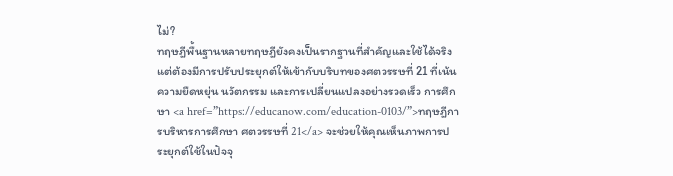ไม่?
ทฤษฎีพื้นฐานหลายทฤษฎียังคงเป็นรากฐานที่สำคัญและใช้ได้จริง แต่ต้องมีการปรับประยุกต์ให้เข้ากับบริบทของศตวรรษที่ 21 ที่เน้นความยืดหยุ่น นวัตกรรม และการเปลี่ยนแปลงอย่างรวดเร็ว การศึกษา <a href=”https://educanow.com/education-0103/”>ทฤษฎีการบริหารการศึกษา ศตวรรษที่ 21</a> จะช่วยให้คุณเห็นภาพการประยุกต์ใช้ในปัจจุ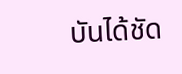บันได้ชัด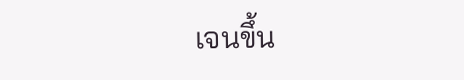เจนขึ้น